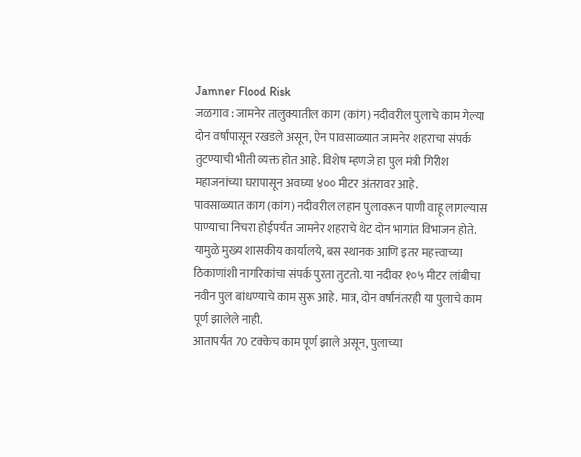Jamner Flood Risk
जळगाव : जामनेर तालुक्यातील काग (कांग) नदीवरील पुलाचे काम गेल्या दोन वर्षांपासून रखडले असून, ऐन पावसाळ्यात जामनेर शहराचा संपर्क तुटण्याची भीती व्यक्त होत आहे. विशेष म्हणजे हा पुल मंत्री गिरीश महाजनांच्या घरापासून अवघ्या ४०० मीटर अंतरावर आहे.
पावसाळ्यात काग (कांग) नदीवरील लहान पुलावरून पाणी वाहू लागल्यास पाण्याचा निचरा होईपर्यंत जामनेर शहराचे थेट दोन भागांत विभाजन होते. यामुळे मुख्य शासकीय कार्यालये, बस स्थानक आणि इतर महत्त्वाच्या ठिकाणांशी नागरिकांचा संपर्क पुरता तुटतो. या नदीवर १०५ मीटर लांबीचा नवीन पुल बांधण्याचे काम सुरू आहे. मात्र, दोन वर्षांनंतरही या पुलाचे काम पूर्ण झालेले नाही.
आतापर्यंत 70 टक्केच काम पूर्ण झाले असून, पुलाच्या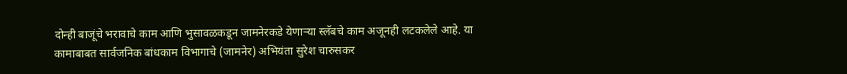दोन्ही बाजूंचे भरावाचे काम आणि भुसावळकडून जामनेरकडे येणाऱ्या स्लॅबचे काम अजूनही लटकलेले आहे. या कामाबाबत सार्वजनिक बांधकाम विभागाचे (जामनेर) अभियंता सुरेश चारुसकर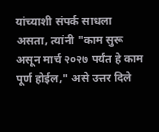यांच्याशी संपर्क साधला असता, त्यांनी "काम सुरू असून मार्च २०२७ पर्यंत हे काम पूर्ण होईल," असे उत्तर दिले